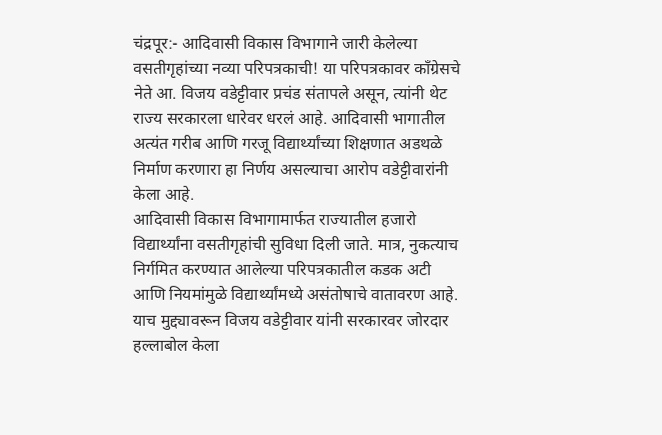चंद्रपूर:- आदिवासी विकास विभागाने जारी केलेल्या वसतीगृहांच्या नव्या परिपत्रकाची! या परिपत्रकावर कॉंग्रेसचे नेते आ. विजय वडेट्टीवार प्रचंड संतापले असून, त्यांनी थेट राज्य सरकारला धारेवर धरलं आहे. आदिवासी भागातील अत्यंत गरीब आणि गरजू विद्यार्थ्यांच्या शिक्षणात अडथळे निर्माण करणारा हा निर्णय असल्याचा आरोप वडेट्टीवारांनी केला आहे.
आदिवासी विकास विभागामार्फत राज्यातील हजारो विद्यार्थ्यांना वसतीगृहांची सुविधा दिली जाते. मात्र, नुकत्याच निर्गमित करण्यात आलेल्या परिपत्रकातील कडक अटी आणि नियमांमुळे विद्यार्थ्यांमध्ये असंतोषाचे वातावरण आहे. याच मुद्द्यावरून विजय वडेट्टीवार यांनी सरकारवर जोरदार हल्लाबोल केला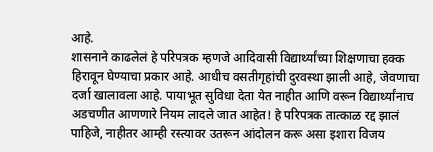आहे.
शासनाने काढलेलं हे परिपत्रक म्हणजे आदिवासी विद्यार्थ्यांच्या शिक्षणाचा हक्क हिरावून घेण्याचा प्रकार आहे. आधीच वसतीगृहांची दुरवस्था झाली आहे, जेवणाचा दर्जा खालावला आहे. पायाभूत सुविधा देता येत नाहीत आणि वरून विद्यार्थ्यांनाच अडचणीत आणणारे नियम लादले जात आहेत! हे परिपत्रक तात्काळ रद्द झालं पाहिजे, नाहीतर आम्ही रस्त्यावर उतरून आंदोलन करू असा इशारा विजय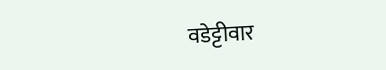वडेट्टीवार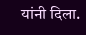यांनी दिला.